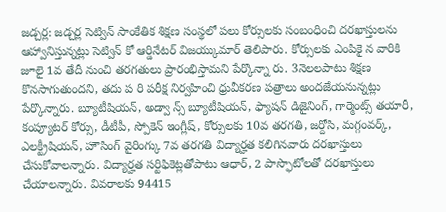జడ్చర్ల: జడ్చర్ల సెట్విన్ సాంకేతిక శిక్షణ సంస్థలో పలు కోర్సులకు సంబంధించి దరఖాస్తులను ఆహ్వానిస్తున్నట్లు సెట్విన్ కో ఆర్డినేటర్ విజయ్కుమార్ తెలిపారు. కోర్సులకు ఎంపికై న వారికి జూలై 1వ తేదీ నుంచి తరగతులు ప్రారంభిస్తామని పేర్కొన్నా రు. 3నెలలపాటు శిక్షణ కొనసాగుతుందని, తదు ప రి పరీక్ష నిర్వహించి ధ్రువీకరణ పత్రాలు అందజేయనున్నట్లు పేర్కొన్నారు. బ్యూటీషియన్, అడ్వా న్స్ బ్యూటీషియన్, ఫ్యాషన్ డిజైనింగ్, గార్మెంట్స్ తయారీ, కంప్యూటర్ కోర్సు, డీటీపీ, స్పోకెన్ ఇంగ్లీష్, కోర్సులకు 10వ తరగతి, జర్దోసి, మగ్గంవర్క్, ఎలక్ట్రీషియన్, హౌసింగ్ వైరింగ్కు 7వ తరగతి విద్యార్హత కలిగినవారు దరఖాస్తులు చేసుకోవాలన్నారు. విద్యార్హత సర్టిఫికెట్లతోపాటు ఆధార్, 2 పాస్ఫొటోలతో దరఖాస్తులు చేయాలన్నారు. వివరాలకు 94415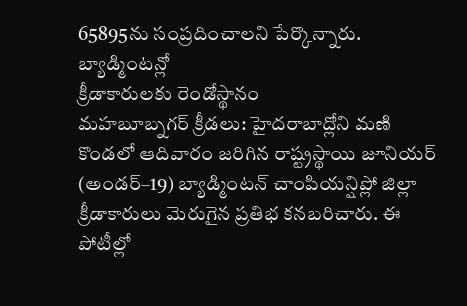65895ను సంప్రదించాలని పేర్కొన్నారు.
బ్యాడ్మింటన్లో
క్రీడాకారులకు రెండోస్థానం
మహబూబ్నగర్ క్రీడలు: హైదరాబాద్లోని మణి కొండలో ఆదివారం జరిగిన రాష్ట్రస్థాయి జూనియర్ (అండర్–19) బ్యాడ్మింటన్ చాంపియన్షిప్లో జిల్లా క్రీడాకారులు మెరుగైన ప్రతిభ కనబరిచారు. ఈ పోటీల్లో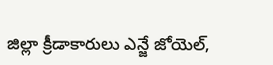జిల్లా క్రీడాకారులు ఎన్జే జోయెల్,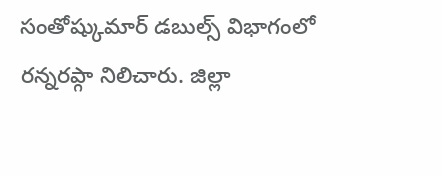సంతోష్కుమార్ డబుల్స్ విభాగంలో రన్నరప్గా నిలిచారు. జిల్లా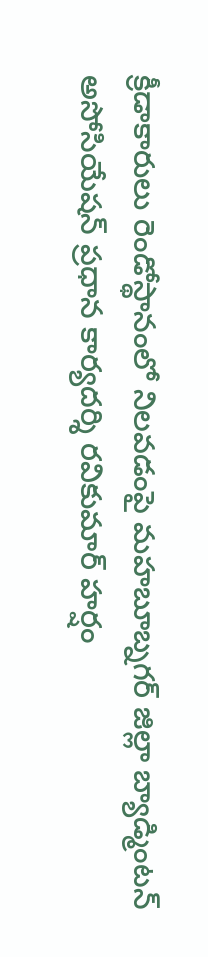క్రీడాకారులు రెండోస్థానంలో నిలవడంపై మహబూబ్నగర్ జిల్లా బ్యాడ్మింటన్ అసోసియేషన్ ప్రధాన కార్యదర్శి రవికుమార్ హర్షం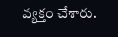వ్యక్తం చేశారు.